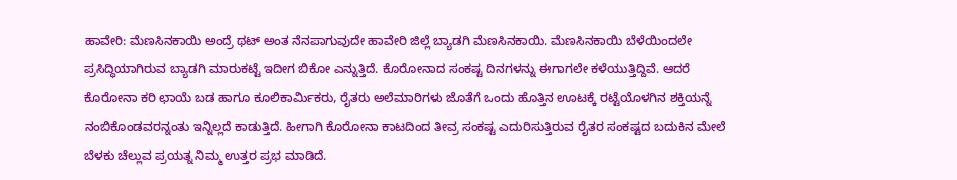ಹಾವೇರಿ: ಮೆಣಸಿನಕಾಯಿ ಅಂದ್ರೆ ಥಟ್ ಅಂತ ನೆನಪಾಗುವುದೇ ಹಾವೇರಿ ಜಿಲ್ಲೆ ಬ್ಯಾಡಗಿ ಮೆಣಸಿನಕಾಯಿ. ಮೆಣಸಿನಕಾಯಿ ಬೆಳೆಯಿಂದಲೇ ಪ್ರಸಿದ್ಧಿಯಾಗಿರುವ ಬ್ಯಾಡಗಿ ಮಾರುಕಟ್ಟೆ ಇದೀಗ ಬಿಕೋ ಎನ್ನುತ್ತಿದೆ. ಕೊರೋನಾದ ಸಂಕಷ್ಟ ದಿನಗಳನ್ನು ಈಗಾಗಲೇ ಕಳೆಯುತ್ತಿದ್ದಿವೆ. ಆದರೆ ಕೊರೋನಾ ಕರಿ ಛಾಯೆ ಬಡ ಹಾಗೂ ಕೂಲಿಕಾರ್ಮಿಕರು, ರೈತರು ಅಲೆಮಾರಿಗಳು ಜೊತೆಗೆ ಒಂದು ಹೊತ್ತಿನ ಊಟಕ್ಕೆ ರಟ್ಟೆಯೊಳಗಿನ ಶಕ್ತಿಯನ್ನೆ ನಂಬಿಕೊಂಡವರನ್ನಂತು ಇನ್ನಿಲ್ಲದೆ ಕಾಡುತ್ತಿದೆ. ಹೀಗಾಗಿ ಕೊರೋನಾ ಕಾಟದಿಂದ ತೀವ್ರ ಸಂಕಷ್ಟ ಎದುರಿಸುತ್ತಿರುವ ರೈತರ ಸಂಕಷ್ಟದ ಬದುಕಿನ ಮೇಲೆ ಬೆಳಕು ಚೆಲ್ಲುವ ಪ್ರಯತ್ನ ನಿಮ್ಮ ಉತ್ತರ ಪ್ರಭ ಮಾಡಿದೆ.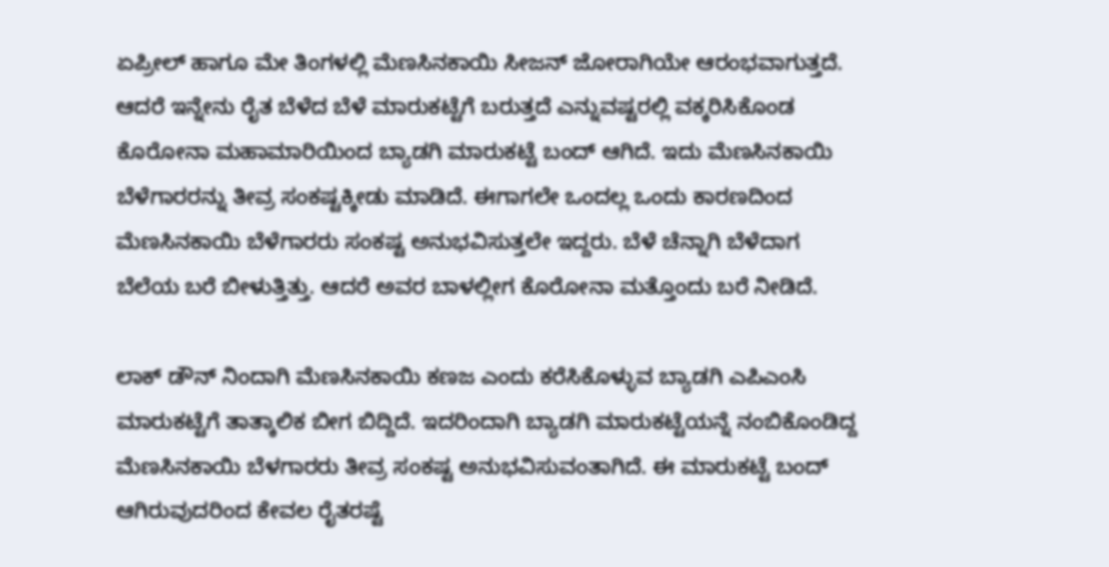ಏಪ್ರೀಲ್ ಹಾಗೂ ಮೇ ತಿಂಗಳಲ್ಲಿ ಮೆಣಸಿನಕಾಯಿ ಸೀಜನ್ ಜೋರಾಗಿಯೇ ಆರಂಭವಾಗುತ್ತದೆ. ಆದರೆ ಇನ್ನೇನು ರೈತ ಬೆಳೆದ ಬೆಳೆ ಮಾರುಕಟ್ಟೆಗೆ ಬರುತ್ತದೆ ಎನ್ನುವಷ್ಟರಲ್ಲಿ ವಕ್ಕರಿಸಿಕೊಂಡ ಕೊರೋನಾ ಮಹಾಮಾರಿಯಿಂದ ಬ್ಯಾಡಗಿ ಮಾರುಕಟ್ಟೆ ಬಂದ್ ಆಗಿದೆ. ಇದು ಮೆಣಸಿನಕಾಯಿ ಬೆಳೆಗಾರರನ್ನು ತೀವ್ರ ಸಂಕಷ್ಟಕ್ಕೀಡು ಮಾಡಿದೆ. ಈಗಾಗಲೇ ಒಂದಲ್ಲ ಒಂದು ಕಾರಣದಿಂದ ಮೆಣಸಿನಕಾಯಿ ಬೆಳೆಗಾರರು ಸಂಕಷ್ಟ ಅನುಭವಿಸುತ್ತಲೇ ಇದ್ದರು. ಬೆಳೆ ಚೆನ್ನಾಗಿ ಬೆಳೆದಾಗ ಬೆಲೆಯ ಬರೆ ಬೀಳುತ್ತಿತ್ತು. ಆದರೆ ಅವರ ಬಾಳಲ್ಲೀಗ ಕೊರೋನಾ ಮತ್ತೊಂದು ಬರೆ ನೀಡಿದೆ.

ಲಾಕ್ ಡೌನ್ ನಿಂದಾಗಿ ಮೆಣಸಿನಕಾಯಿ ಕಣಜ ಎಂದು ಕರೆಸಿಕೊಳ್ಳುವ ಬ್ಯಾಡಗಿ ಎಪಿಎಂಸಿ ಮಾರುಕಟ್ಟೆಗೆ ತಾತ್ಕಾಲಿಕ ಬೀಗ ಬಿದ್ದಿದೆ. ಇದರಿಂದಾಗಿ ಬ್ಯಾಡಗಿ ಮಾರುಕಟ್ಟೆಯನ್ನೆ ನಂಬಿಕೊಂಡಿದ್ದ ಮೆಣಸಿನಕಾಯಿ ಬೆಳಗಾರರು ತೀವ್ರ ಸಂಕಷ್ಟ ಅನುಭವಿಸುವಂತಾಗಿದೆ. ಈ ಮಾರುಕಟ್ಟೆ ಬಂದ್ ಆಗಿರುವುದರಿಂದ ಕೇವಲ ರೈತರಷ್ಟೆ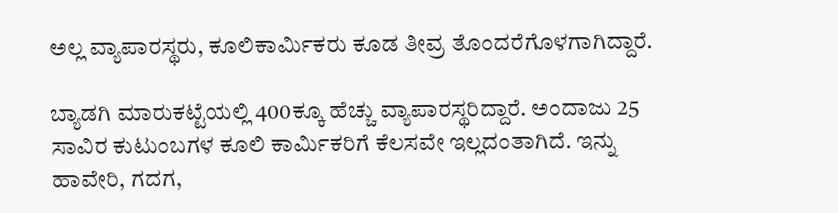ಅಲ್ಲ ವ್ಯಾಪಾರಸ್ಥರು, ಕೂಲಿಕಾರ್ಮಿಕರು ಕೂಡ ತೀವ್ರ ತೊಂದರೆಗೊಳಗಾಗಿದ್ದಾರೆ.

ಬ್ಯಾಡಗಿ ಮಾರುಕಟ್ಟೆಯಲ್ಲಿ 400ಕ್ಕೂ ಹೆಚ್ಚು ವ್ಯಾಪಾರಸ್ಥರಿದ್ದಾರೆ. ಅಂದಾಜು 25 ಸಾವಿರ ಕುಟುಂಬಗಳ ಕೂಲಿ ಕಾರ್ಮಿಕರಿಗೆ ಕೆಲಸವೇ ಇಲ್ಲದಂತಾಗಿದೆ. ಇನ್ನು ಹಾವೇರಿ, ಗದಗ,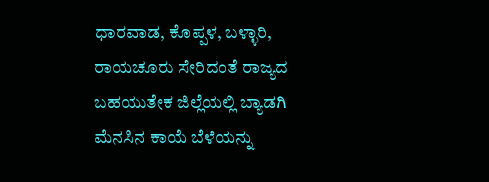ಧಾರವಾಡ, ಕೊಪ್ಪಳ, ಬಳ್ಳಾರಿ, ರಾಯಚೂರು ಸೇರಿದಂತೆ ರಾಜ್ಯದ ಬಹಯುತೇಕ ಜಿಲ್ಲೆಯಲ್ಲಿ ಬ್ಯಾಡಗಿ ಮೆನಸಿನ ಕಾಯೆ ಬೆಳೆಯನ್ನು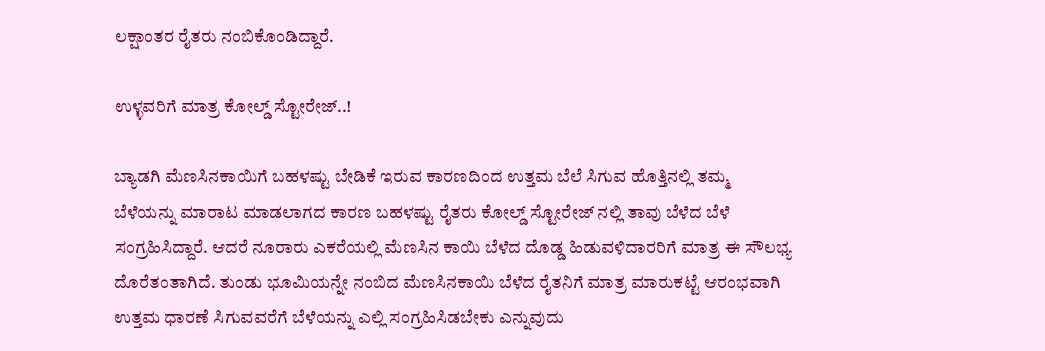ಲಕ್ಷಾಂತರ ರೈತರು ನಂಬಿಕೊಂಡಿದ್ದಾರೆ.

ಉಳ್ಳವರಿಗೆ ಮಾತ್ರ ಕೋಲ್ಡ್ ಸ್ಟೋರೇಜ್..!

ಬ್ಯಾಡಗಿ ಮೆಣಸಿನಕಾಯಿಗೆ ಬಹಳಷ್ಟು ಬೇಡಿಕೆ ಇರುವ ಕಾರಣದಿಂದ ಉತ್ತಮ ಬೆಲೆ ಸಿಗುವ ಹೊತ್ತಿನಲ್ಲಿ ತಮ್ಮ ಬೆಳೆಯನ್ನು ಮಾರಾಟ ಮಾಡಲಾಗದ ಕಾರಣ ಬಹಳಷ್ಟು ರೈತರು ಕೋಲ್ಡ್ ಸ್ಟೋರೇಜ್ ನಲ್ಲಿ ತಾವು ಬೆಳೆದ ಬೆಳೆ ಸಂಗ್ರಹಿಸಿದ್ದಾರೆ. ಆದರೆ ನೂರಾರು ಎಕರೆಯಲ್ಲಿ ಮೆಣಸಿನ ಕಾಯಿ ಬೆಳೆದ ದೊಡ್ಡ ಹಿಡುವಳಿದಾರರಿಗೆ ಮಾತ್ರ ಈ ಸೌಲಭ್ಯ ದೊರೆತಂತಾಗಿದೆ. ತುಂಡು ಭೂಮಿಯನ್ನೇ ನಂಬಿದ ಮೆಣಸಿನಕಾಯಿ ಬೆಳೆದ ರೈತನಿಗೆ ಮಾತ್ರ ಮಾರುಕಟ್ಟೆ ಆರಂಭವಾಗಿ ಉತ್ತಮ ಧಾರಣೆ ಸಿಗುವವರೆಗೆ ಬೆಳೆಯನ್ನು ಎಲ್ಲಿ ಸಂಗ್ರಹಿಸಿಡಬೇಕು ಎನ್ನುವುದು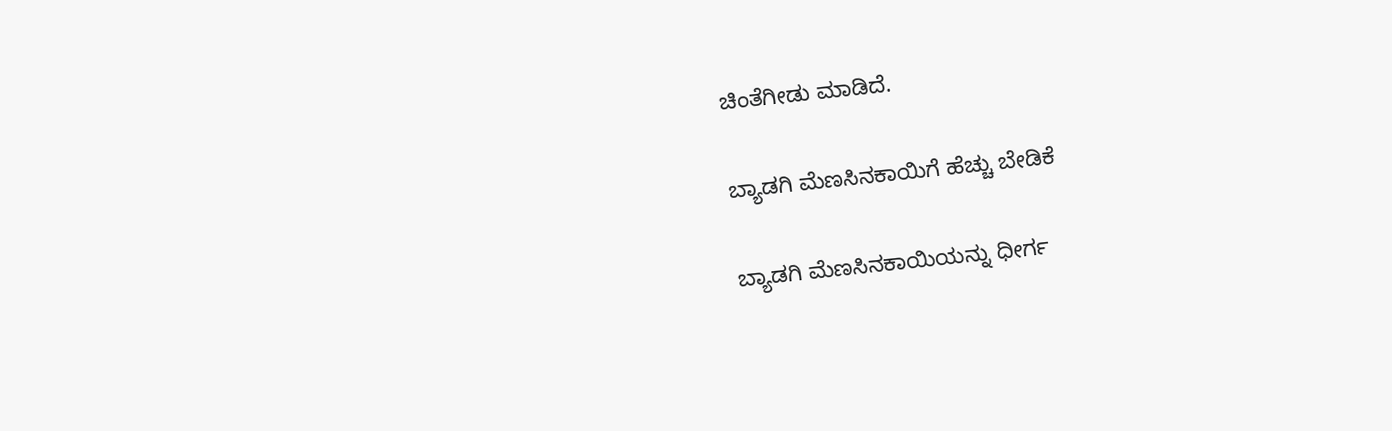ಚಿಂತೆಗೀಡು ಮಾಡಿದೆ.

ಬ್ಯಾಡಗಿ ಮೆಣಸಿನಕಾಯಿಗೆ ಹೆಚ್ಚು ಬೇಡಿಕೆ

ಬ್ಯಾಡಗಿ ಮೆಣಸಿನಕಾಯಿಯನ್ನು ಧೀರ್ಗ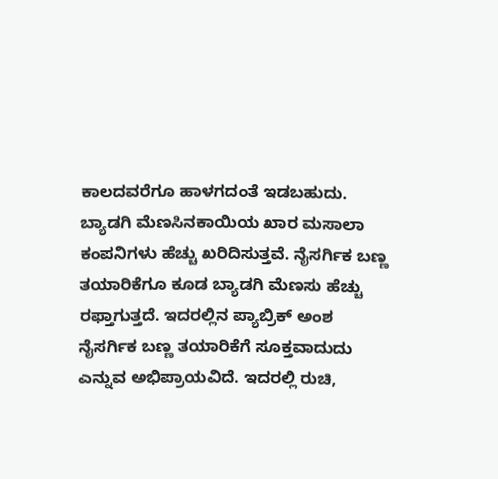ಕಾಲದವರೆಗೂ ಹಾಳಗದಂತೆ ಇಡಬಹುದು. ಬ್ಯಾಡಗಿ ಮೆಣಸಿನಕಾಯಿಯ ಖಾರ ಮಸಾಲಾ ಕಂಪನಿಗಳು ಹೆಚ್ಚು ಖರಿದಿಸುತ್ತವೆ. ನೈಸರ್ಗಿಕ ಬಣ್ಣ ತಯಾರಿಕೆಗೂ ಕೂಡ ಬ್ಯಾಡಗಿ ಮೆಣಸು ಹೆಚ್ಚು ರಫ್ತಾಗುತ್ತದೆ. ಇದರಲ್ಲಿನ ಪ್ಯಾಬ್ರಿಕ್ ಅಂಶ ನೈಸರ್ಗಿಕ ಬಣ್ಣ ತಯಾರಿಕೆಗೆ ಸೂಕ್ತವಾದುದು ಎನ್ನುವ ಅಭಿಪ್ರಾಯವಿದೆ. ಇದರಲ್ಲಿ ರುಚಿ,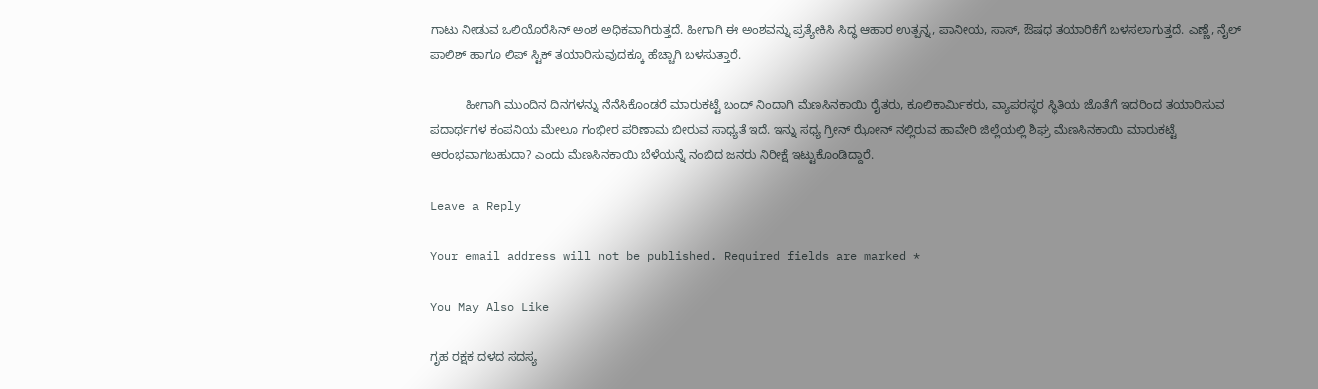ಗಾಟು ನೀಡುವ ಒಲಿಯೊರೆಸಿನ್ ಅಂಶ ಅಧಿಕವಾಗಿರುತ್ತದೆ. ಹೀಗಾಗಿ ಈ ಅಂಶವನ್ನು ಪ್ರತ್ಯೇಕಿಸಿ ಸಿದ್ಧ ಆಹಾರ ಉತ್ಪನ್ನ, ಪಾನೀಯ, ಸಾಸ್, ಔಷಧ ತಯಾರಿಕೆಗೆ ಬಳಸಲಾಗುತ್ತದೆ. ಎಣ್ಣೆ, ನೈಲ್ ಪಾಲಿಶ್ ಹಾಗೂ ಲಿಪ್ ಸ್ಟಿಕ್ ತಯಾರಿಸುವುದಕ್ಕೂ ಹೆಚ್ಚಾಗಿ ಬಳಸುತ್ತಾರೆ.

          ಹೀಗಾಗಿ ಮುಂದಿನ ದಿನಗಳನ್ನು ನೆನೆಸಿಕೊಂಡರೆ ಮಾರುಕಟ್ಟೆ ಬಂದ್ ನಿಂದಾಗಿ ಮೆಣಸಿನಕಾಯಿ ರೈತರು, ಕೂಲಿಕಾರ್ಮಿಕರು, ವ್ಯಾಪರಸ್ಥರ ಸ್ಥಿತಿಯ ಜೊತೆಗೆ ಇದರಿಂದ ತಯಾರಿಸುವ ಪದಾರ್ಥಗಳ ಕಂಪನಿಯ ಮೇಲೂ ಗಂಭೀರ ಪರಿಣಾಮ ಬೀರುವ ಸಾಧ್ಯತೆ ಇದೆ. ಇನ್ನು ಸಧ್ಯ ಗ್ರೀನ್ ಝೋನ್ ನಲ್ಲಿರುವ ಹಾವೇರಿ ಜಿಲ್ಲೆಯಲ್ಲಿ ಶಿಘ್ರ ಮೆಣಸಿನಕಾಯಿ ಮಾರುಕಟ್ಟೆ ಆರಂಭವಾಗಬಹುದಾ? ಎಂದು ಮೆಣಸಿನಕಾಯಿ ಬೆಳೆಯನ್ನೆ ನಂಬಿದ ಜನರು ನಿರೀಕ್ಷೆ ಇಟ್ಟುಕೊಂಡಿದ್ದಾರೆ.

Leave a Reply

Your email address will not be published. Required fields are marked *

You May Also Like

ಗೃಹ ರಕ್ಷಕ ದಳದ ಸದಸ್ಯ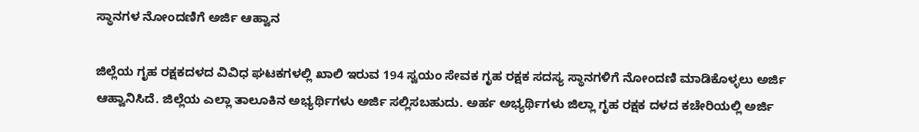ಸ್ಥಾನಗಳ ನೋಂದಣಿಗೆ ಅರ್ಜಿ ಆಹ್ವಾನ

ಜಿಲ್ಲೆಯ ಗೃಹ ರಕ್ಷಕದಳದ ವಿವಿಧ ಘಟಕಗಳಲ್ಲಿ ಖಾಲಿ ಇರುವ 194 ಸ್ವಯಂ ಸೇವಕ ಗೃಹ ರಕ್ಷಕ ಸದಸ್ಯ ಸ್ಥಾನಗಳಿಗೆ ನೋಂದಣಿ ಮಾಡಿಕೊಳ್ಳಲು ಅರ್ಜಿ ಆಹ್ವಾನಿಸಿದೆ. ಜಿಲ್ಲೆಯ ಎಲ್ಲಾ ತಾಲೂಕಿನ ಅಭ್ಯರ್ಥಿಗಳು ಅರ್ಜಿ ಸಲ್ಲಿಸಬಹುದು. ಅರ್ಹ ಅಭ್ಯರ್ಥಿಗಳು ಜಿಲ್ಲಾ ಗೃಹ ರಕ್ಷಕ ದಳದ ಕಚೇರಿಯಲ್ಲಿ ಅರ್ಜಿ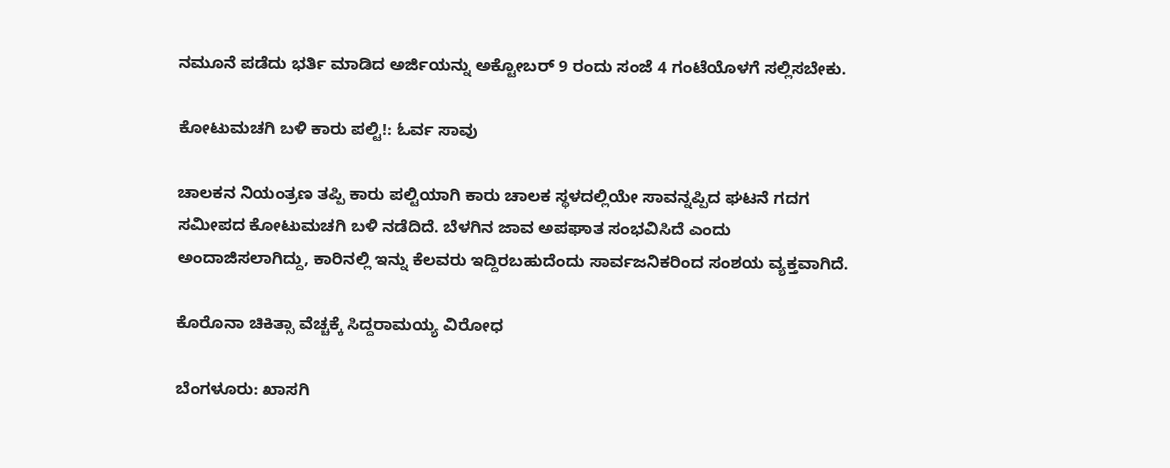ನಮೂನೆ ಪಡೆದು ಭರ್ತಿ ಮಾಡಿದ ಅರ್ಜಿಯನ್ನು ಅಕ್ಟೋಬರ್ 9 ರಂದು ಸಂಜೆ 4 ಗಂಟೆಯೊಳಗೆ ಸಲ್ಲಿಸಬೇಕು.

ಕೋಟುಮಚಗಿ ಬಳಿ ಕಾರು ಪಲ್ಟಿ!: ಓರ್ವ ಸಾವು

ಚಾಲಕನ ನಿಯಂತ್ರಣ ತಪ್ಪಿ ಕಾರು ಪಲ್ಟಿಯಾಗಿ ಕಾರು ಚಾಲಕ ಸ್ಥಳದಲ್ಲಿಯೇ ಸಾವನ್ನಪ್ಪಿದ ಘಟನೆ ಗದಗ ಸಮೀಪದ ಕೋಟುಮಚಗಿ ಬಳಿ ನಡೆದಿದೆ. ಬೆಳಗಿನ ಜಾವ ಅಪಘಾತ ಸಂಭವಿಸಿದೆ ಎಂದು ಅಂದಾಜಿಸಲಾಗಿದ್ದು, ಕಾರಿನಲ್ಲಿ ಇನ್ನು ಕೆಲವರು ಇದ್ದಿರಬಹುದೆಂದು ಸಾರ್ವಜನಿಕರಿಂದ ಸಂಶಯ ವ್ಯಕ್ತವಾಗಿದೆ.

ಕೊರೊನಾ ಚಿಕಿತ್ಸಾ ವೆಚ್ಚಕ್ಕೆ ಸಿದ್ದರಾಮಯ್ಯ ವಿರೋಧ

ಬೆಂಗಳೂರು: ಖಾಸಗಿ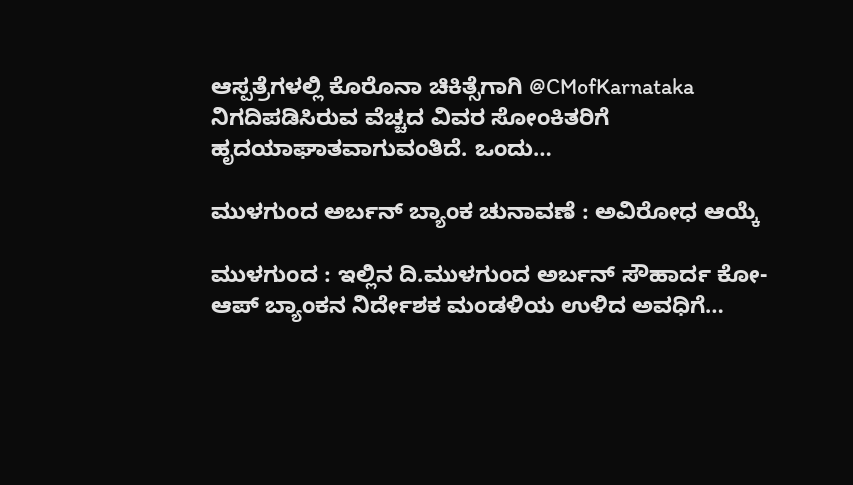ಆಸ್ಪತ್ರೆಗಳಲ್ಲಿ ಕೊರೊನಾ ಚಿಕಿತ್ಸೆಗಾಗಿ @CMofKarnataka ನಿಗದಿಪಡಿಸಿರುವ ವೆಚ್ಚದ ವಿವರ ಸೋಂಕಿತರಿಗೆ ಹೃದಯಾಘಾತವಾಗುವಂತಿದೆ. ಒಂದು…

ಮುಳಗುಂದ ಅರ್ಬನ್ ಬ್ಯಾಂಕ ಚುನಾವಣೆ : ಅವಿರೋಧ ಆಯ್ಕೆ

ಮುಳಗುಂದ : ಇಲ್ಲಿನ ದಿ.ಮುಳಗುಂದ ಅರ್ಬನ್ ಸೌಹಾರ್ದ ಕೋ-ಆಪ್ ಬ್ಯಾಂಕನ ನಿರ್ದೇಶಕ ಮಂಡಳಿಯ ಉಳಿದ ಅವಧಿಗೆ…